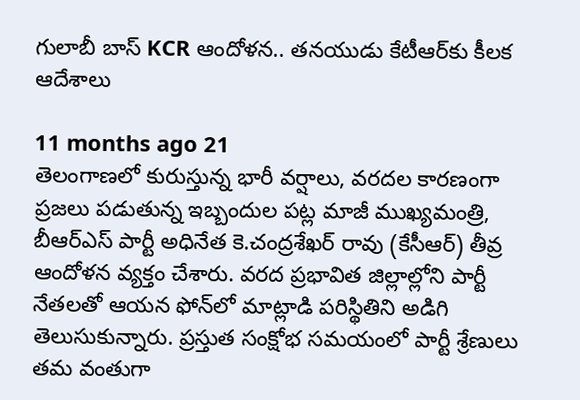గులాబీ బాస్ KCR ఆందోళన.. తనయుడు కేటీఆర్‌కు కీలక ఆదేశాలు

11 months ago 21
తెలంగాణలో కురుస్తున్న భారీ వర్షాలు, వరదల కారణంగా ప్రజలు పడుతున్న ఇబ్బందుల పట్ల మాజీ ముఖ్యమంత్రి, బీఆర్ఎస్ పార్టీ అధినేత కె.చంద్రశేఖర్ రావు (కేసీఆర్) తీవ్ర ఆందోళన వ్యక్తం చేశారు. వరద ప్రభావిత జిల్లాల్లోని పార్టీ నేతలతో ఆయన ఫోన్‌లో మాట్లాడి పరిస్థితిని అడిగి తెలుసుకున్నారు. ప్రస్తుత సంక్షోభ సమయంలో పార్టీ శ్రేణులు తమ వంతుగా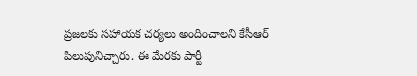ప్రజలకు సహాయక చర్యలు అందించాలని కేసీఆర్ పిలుపునిచ్చారు. ఈ మేరకు పార్టీ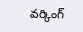వర్కింగ్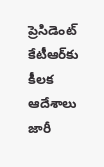ప్రెసిడెంట్ కేటీఆర్‌కు కీలక ఆదేశాలు జారీ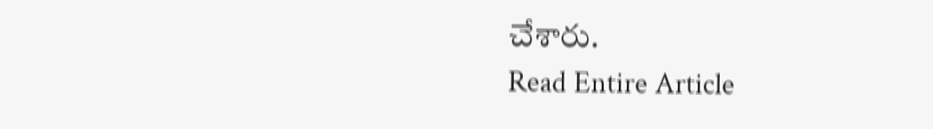చేశారు.
Read Entire Article